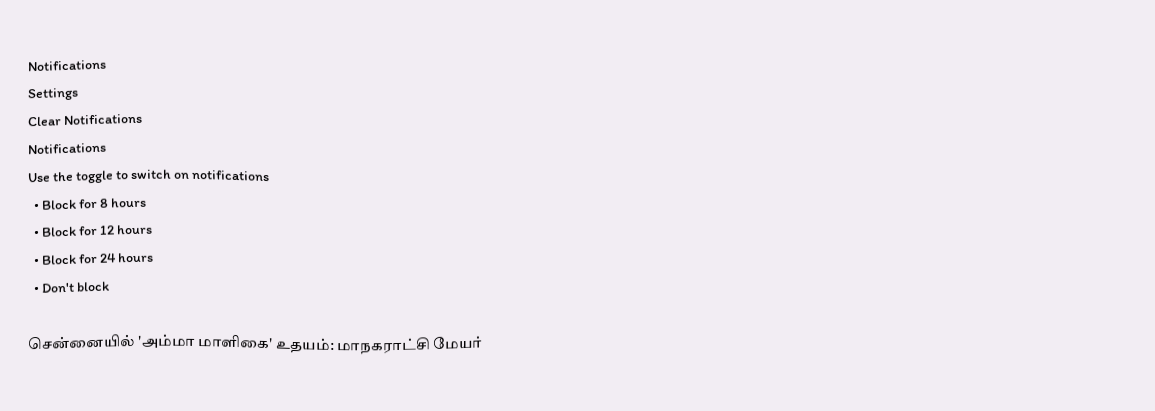Notifications
Settings
Clear Notifications
Notifications
Use the toggle to switch on notifications
  • Block for 8 hours
  • Block for 12 hours
  • Block for 24 hours
  • Don't block

சென்னையில் 'அம்மா மாளிகை' உதயம்: மாநகராட்சி மேயர்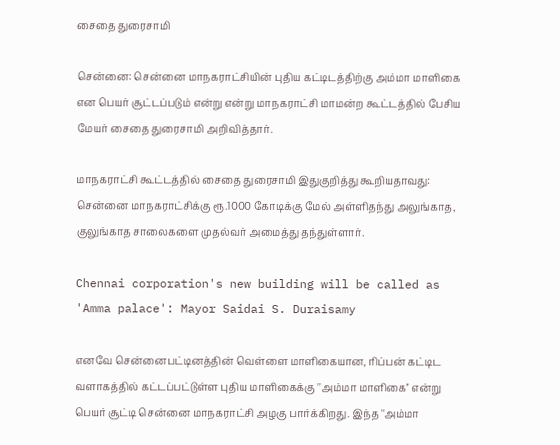சைதை துரைசாமி

சென்னை: சென்னை மாநகராட்சியின் புதிய கட்டிடத்திற்கு அம்மா மாளிகை என பெயர் சூட்டப்படும் என்று என்று மாநகராட்சி மாமன்ற கூட்டத்தில் பேசிய மேயர் சைதை துரைசாமி அறிவித்தார்.

மாநகராட்சி கூட்டத்தில் சைதை துரைசாமி இதுகுறித்து கூறியதாவது: சென்னை மாநகராட்சிக்கு ரூ.1000 கோடிக்கு மேல் அள்ளிதந்து அலுங்காத, குலுங்காத சாலைகளை முதல்வர் அமைத்து தந்துள்ளார்.

Chennai corporation's new building will be called as 'Amma palace': Mayor Saidai S. Duraisamy

எனவே சென்னைபட்டினத்தின் வெள்ளை மாளிகையான, ரிப்பன் கட்டிட வளாகத்தில் கட்டப்பட்டுள்ள புதிய மாளிகைக்கு ''அம்மா மாளிகை'' என்று பெயர் சூட்டி சென்னை மாநகராட்சி அழகு பார்க்கிறது. இந்த ''அம்மா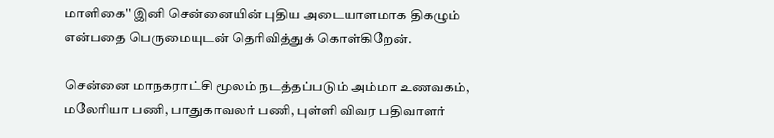மாளிகை'' இனி சென்னையின் புதிய அடையாளமாக திகழும் என்பதை பெருமையுடன் தெரிவித்துக் கொள்கிறேன்.

சென்னை மாநகராட்சி மூலம் நடத்தப்படும் அம்மா உணவகம், மலேரியா பணி, பாதுகாவலர் பணி, புள்ளி விவர பதிவாளர்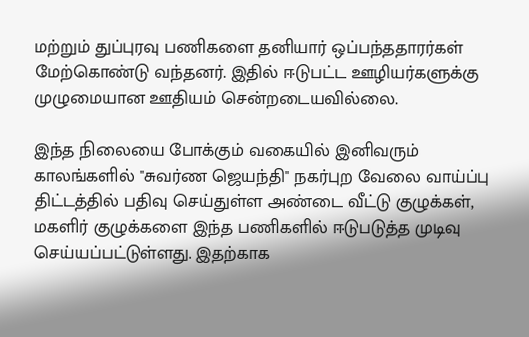மற்றும் துப்புரவு பணிகளை தனியார் ஒப்பந்ததாரர்கள் மேற்கொண்டு வந்தனர். இதில் ஈடுபட்ட ஊழியர்களுக்கு முழுமையான ஊதியம் சென்றடையவில்லை.

இந்த நிலையை போக்கும் வகையில் இனிவரும் காலங்களில் ''சுவர்ண ஜெயந்தி'' நகர்புற வேலை வாய்ப்பு திட்டத்தில் பதிவு செய்துள்ள அண்டை வீட்டு குழுக்கள், மகளிர் குழுக்களை இந்த பணிகளில் ஈடுபடுத்த முடிவு செய்யப்பட்டுள்ளது. இதற்காக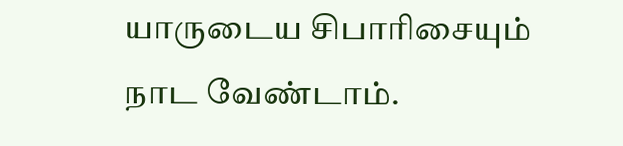யாருடைய சிபாரிசையும் நாட வேண்டாம்.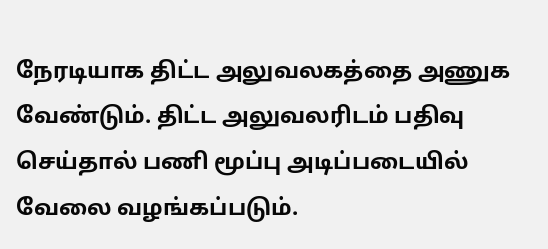நேரடியாக திட்ட அலுவலகத்தை அணுக வேண்டும். திட்ட அலுவலரிடம் பதிவு செய்தால் பணி மூப்பு அடிப்படையில் வேலை வழங்கப்படும்.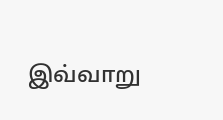இவ்வாறு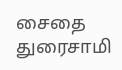சைதை துரைசாமி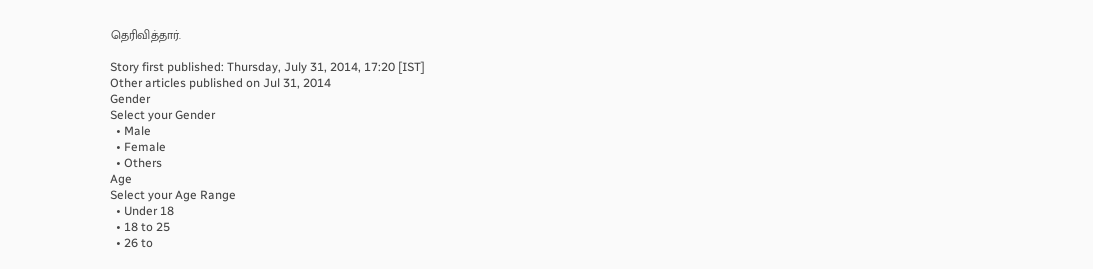தெரிவித்தார்.

Story first published: Thursday, July 31, 2014, 17:20 [IST]
Other articles published on Jul 31, 2014
Gender
Select your Gender
  • Male
  • Female
  • Others
Age
Select your Age Range
  • Under 18
  • 18 to 25
  • 26 to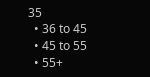35
  • 36 to 45
  • 45 to 55
  • 55+